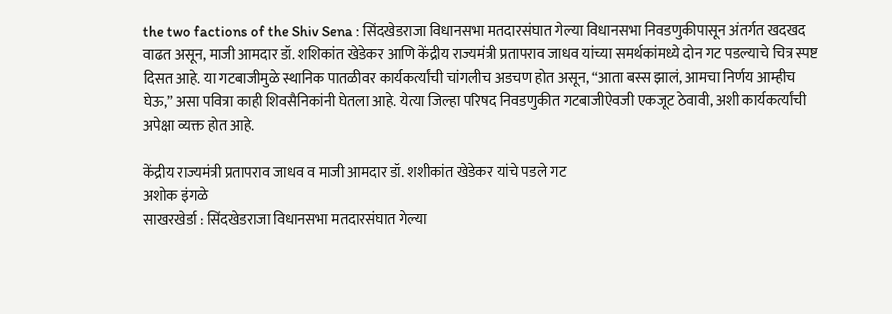the two factions of the Shiv Sena : सिंदखेडराजा विधानसभा मतदारसंघात गेल्या विधानसभा निवडणुकीपासून अंतर्गत खदखद वाढत असून, माजी आमदार डॉ. शशिकांत खेडेकर आणि केंद्रीय राज्यमंत्री प्रतापराव जाधव यांच्या समर्थकांमध्ये दोन गट पडल्याचे चित्र स्पष्ट दिसत आहे. या गटबाजीमुळे स्थानिक पातळीवर कार्यकर्त्यांची चांगलीच अडचण होत असून, “आता बस्स झालं, आमचा निर्णय आम्हीच घेऊ,” असा पवित्रा काही शिवसैनिकांनी घेतला आहे. येत्या जिल्हा परिषद निवडणुकीत गटबाजीऐवजी एकजूट ठेवावी, अशी कार्यकर्त्यांची अपेक्षा व्यक्त होत आहे.

केंद्रीय राज्यमंत्री प्रतापराव जाधव व माजी आमदार डॉ. शशीकांत खेडेकर यांचे पडले गट
अशोक इंगळे
साखरखेर्डा : सिंदखेडराजा विधानसभा मतदारसंघात गेल्या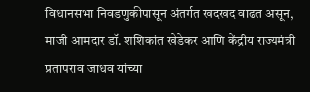विधानसभा निवडणुकीपासून अंतर्गत खदखद वाढत असून, माजी आमदार डॉ. शशिकांत खेडेकर आणि केंद्रीय राज्यमंत्री प्रतापराव जाधव यांच्या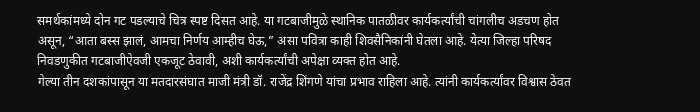समर्थकांमध्ये दोन गट पडल्याचे चित्र स्पष्ट दिसत आहे. या गटबाजीमुळे स्थानिक पातळीवर कार्यकर्त्यांची चांगलीच अडचण होत असून, “आता बस्स झालं, आमचा निर्णय आम्हीच घेऊ,” असा पवित्रा काही शिवसैनिकांनी घेतला आहे. येत्या जिल्हा परिषद निवडणुकीत गटबाजीऐवजी एकजूट ठेवावी, अशी कार्यकर्त्यांची अपेक्षा व्यक्त होत आहे.
गेल्या तीन दशकांपासून या मतदारसंघात माजी मंत्री डॉ. राजेंद्र शिंगणे यांचा प्रभाव राहिला आहे. त्यांनी कार्यकर्त्यांवर विश्वास ठेवत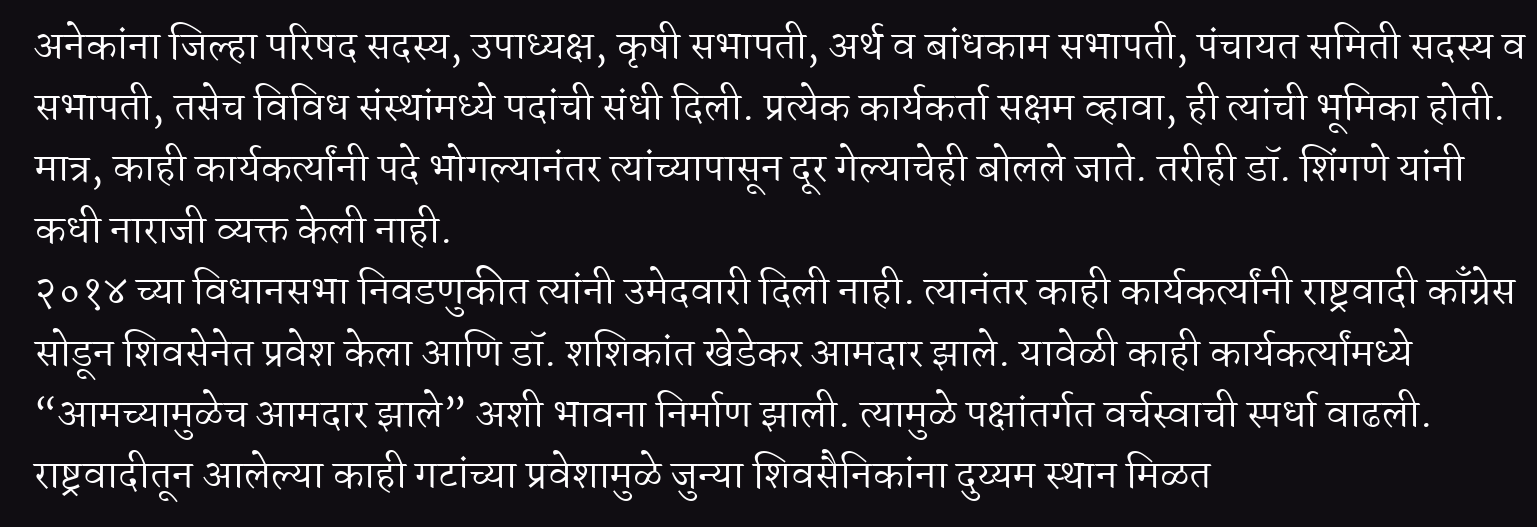अनेकांना जिल्हा परिषद सदस्य, उपाध्यक्ष, कृषी सभापती, अर्थ व बांधकाम सभापती, पंचायत समिती सदस्य व सभापती, तसेच विविध संस्थांमध्ये पदांची संधी दिली. प्रत्येक कार्यकर्ता सक्षम व्हावा, ही त्यांची भूमिका होती. मात्र, काही कार्यकर्त्यांनी पदे भोगल्यानंतर त्यांच्यापासून दूर गेल्याचेही बोलले जाते. तरीही डॉ. शिंगणे यांनी कधी नाराजी व्यक्त केली नाही.
२०१४ च्या विधानसभा निवडणुकीत त्यांनी उमेदवारी दिली नाही. त्यानंतर काही कार्यकर्त्यांनी राष्ट्रवादी काँग्रेस सोडून शिवसेनेत प्रवेश केला आणि डॉ. शशिकांत खेडेकर आमदार झाले. यावेळी काही कार्यकर्त्यांमध्ये “आमच्यामुळेच आमदार झाले” अशी भावना निर्माण झाली. त्यामुळे पक्षांतर्गत वर्चस्वाची स्पर्धा वाढली.
राष्ट्रवादीतून आलेल्या काही गटांच्या प्रवेशामुळे जुन्या शिवसैनिकांना दुय्यम स्थान मिळत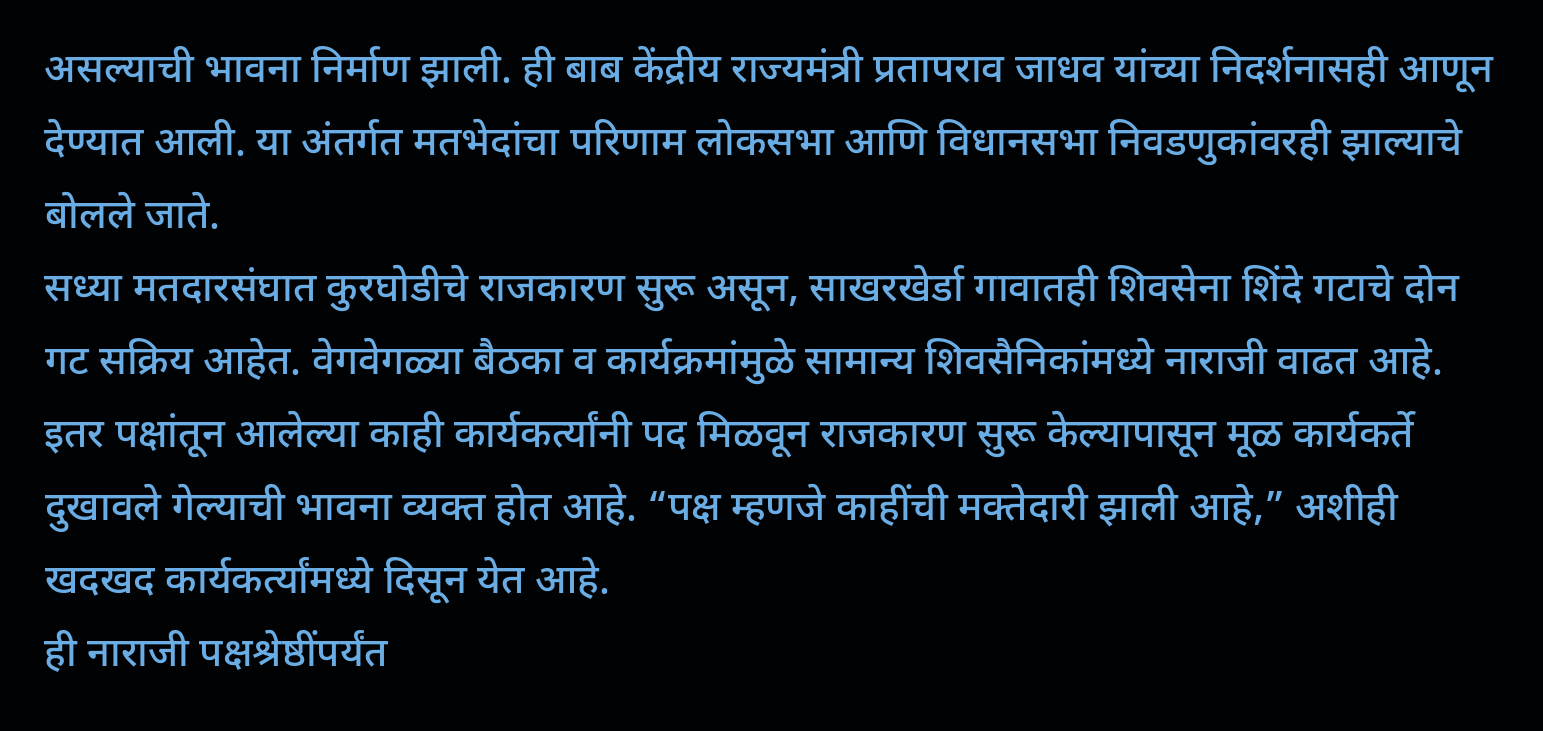असल्याची भावना निर्माण झाली. ही बाब केंद्रीय राज्यमंत्री प्रतापराव जाधव यांच्या निदर्शनासही आणून देण्यात आली. या अंतर्गत मतभेदांचा परिणाम लोकसभा आणि विधानसभा निवडणुकांवरही झाल्याचे बोलले जाते.
सध्या मतदारसंघात कुरघोडीचे राजकारण सुरू असून, साखरखेर्डा गावातही शिवसेना शिंदे गटाचे दोन गट सक्रिय आहेत. वेगवेगळ्या बैठका व कार्यक्रमांमुळे सामान्य शिवसैनिकांमध्ये नाराजी वाढत आहे. इतर पक्षांतून आलेल्या काही कार्यकर्त्यांनी पद मिळवून राजकारण सुरू केल्यापासून मूळ कार्यकर्ते दुखावले गेल्याची भावना व्यक्त होत आहे. “पक्ष म्हणजे काहींची मक्तेदारी झाली आहे,” अशीही खदखद कार्यकर्त्यांमध्ये दिसून येत आहे.
ही नाराजी पक्षश्रेष्ठींपर्यंत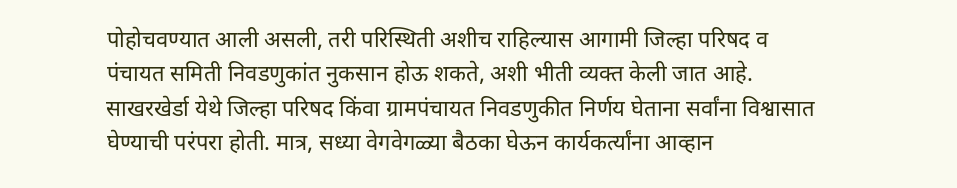पोहोचवण्यात आली असली, तरी परिस्थिती अशीच राहिल्यास आगामी जिल्हा परिषद व पंचायत समिती निवडणुकांत नुकसान होऊ शकते, अशी भीती व्यक्त केली जात आहे.
साखरखेर्डा येथे जिल्हा परिषद किंवा ग्रामपंचायत निवडणुकीत निर्णय घेताना सर्वांना विश्वासात घेण्याची परंपरा होती. मात्र, सध्या वेगवेगळ्या बैठका घेऊन कार्यकर्त्यांना आव्हान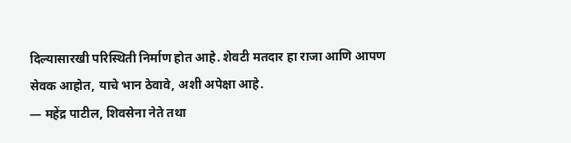दिल्यासारखी परिस्थिती निर्माण होत आहे. शेवटी मतदार हा राजा आणि आपण सेवक आहोत, याचे भान ठेवावे, अशी अपेक्षा आहे.
— महेंद्र पाटील, शिवसेना नेते तथा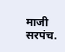माजी सरपंच.